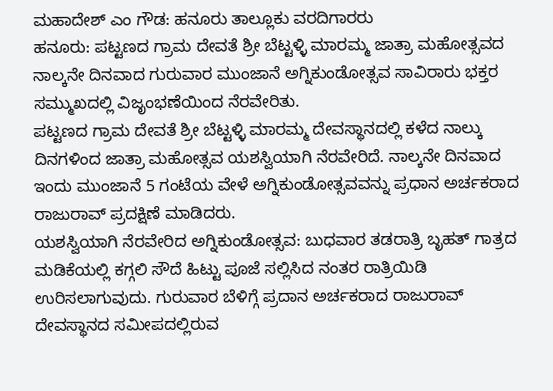ಮಹಾದೇಶ್ ಎಂ ಗೌಡ: ಹನೂರು ತಾಲ್ಲೂಕು ವರದಿಗಾರರು
ಹನೂರು: ಪಟ್ಟಣದ ಗ್ರಾಮ ದೇವತೆ ಶ್ರೀ ಬೆಟ್ಟಳ್ಳಿ ಮಾರಮ್ಮ ಜಾತ್ರಾ ಮಹೋತ್ಸವದ ನಾಲ್ಕನೇ ದಿನವಾದ ಗುರುವಾರ ಮುಂಜಾನೆ ಅಗ್ನಿಕುಂಡೋತ್ಸವ ಸಾವಿರಾರು ಭಕ್ತರ ಸಮ್ಮುಖದಲ್ಲಿ ವಿಜೃಂಭಣೆಯಿಂದ ನೆರವೇರಿತು.
ಪಟ್ಟಣದ ಗ್ರಾಮ ದೇವತೆ ಶ್ರೀ ಬೆಟ್ಟಳ್ಳಿ ಮಾರಮ್ಮ ದೇವಸ್ಥಾನದಲ್ಲಿ ಕಳೆದ ನಾಲ್ಕು ದಿನಗಳಿಂದ ಜಾತ್ರಾ ಮಹೋತ್ಸವ ಯಶಸ್ವಿಯಾಗಿ ನೆರವೇರಿದೆ. ನಾಲ್ಕನೇ ದಿನವಾದ ಇಂದು ಮುಂಜಾನೆ 5 ಗಂಟೆಯ ವೇಳೆ ಅಗ್ನಿಕುಂಡೋತ್ಸವವನ್ನು ಪ್ರಧಾನ ಅರ್ಚಕರಾದ ರಾಜುರಾವ್ ಪ್ರದಕ್ಷಿಣೆ ಮಾಡಿದರು.
ಯಶಸ್ವಿಯಾಗಿ ನೆರವೇರಿದ ಅಗ್ನಿಕುಂಡೋತ್ಸವ: ಬುಧವಾರ ತಡರಾತ್ರಿ ಬೃಹತ್ ಗಾತ್ರದ ಮಡಿಕೆಯಲ್ಲಿ ಕಗ್ಗಲಿ ಸೌದೆ ಹಿಟ್ಟು ಪೂಜೆ ಸಲ್ಲಿಸಿದ ನಂತರ ರಾತ್ರಿಯಿಡಿ ಉರಿಸಲಾಗುವುದು. ಗುರುವಾರ ಬೆಳಿಗ್ಗೆ ಪ್ರದಾನ ಅರ್ಚಕರಾದ ರಾಜುರಾವ್ ದೇವಸ್ಥಾನದ ಸಮೀಪದಲ್ಲಿರುವ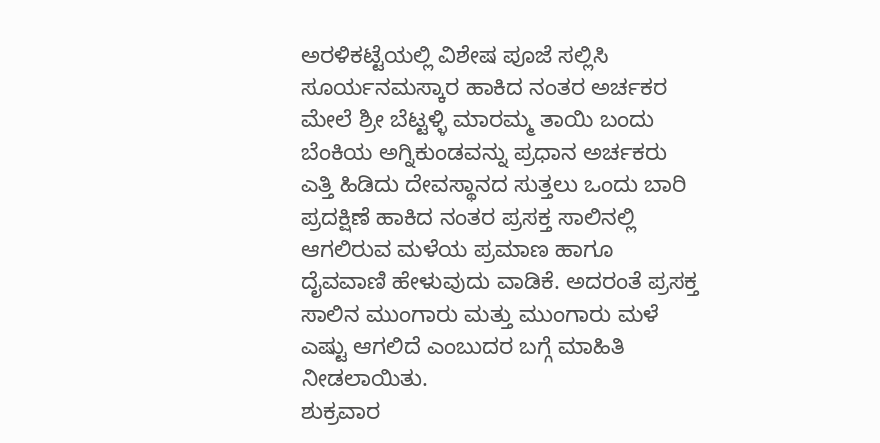ಅರಳಿಕಟ್ಟೆಯಲ್ಲಿ ವಿಶೇಷ ಪೂಜೆ ಸಲ್ಲಿಸಿ ಸೂರ್ಯನಮಸ್ಕಾರ ಹಾಕಿದ ನಂತರ ಅರ್ಚಕರ ಮೇಲೆ ಶ್ರೀ ಬೆಟ್ಟಳ್ಳಿ ಮಾರಮ್ಮ ತಾಯಿ ಬಂದು ಬೆಂಕಿಯ ಅಗ್ನಿಕುಂಡವನ್ನು ಪ್ರಧಾನ ಅರ್ಚಕರು ಎತ್ತಿ ಹಿಡಿದು ದೇವಸ್ಥಾನದ ಸುತ್ತಲು ಒಂದು ಬಾರಿ ಪ್ರದಕ್ಷಿಣೆ ಹಾಕಿದ ನಂತರ ಪ್ರಸಕ್ತ ಸಾಲಿನಲ್ಲಿ ಆಗಲಿರುವ ಮಳೆಯ ಪ್ರಮಾಣ ಹಾಗೂ ದೈವವಾಣಿ ಹೇಳುವುದು ವಾಡಿಕೆ. ಅದರಂತೆ ಪ್ರಸಕ್ತ ಸಾಲಿನ ಮುಂಗಾರು ಮತ್ತು ಮುಂಗಾರು ಮಳೆ ಎಷ್ಟು ಆಗಲಿದೆ ಎಂಬುದರ ಬಗ್ಗೆ ಮಾಹಿತಿ ನೀಡಲಾಯಿತು.
ಶುಕ್ರವಾರ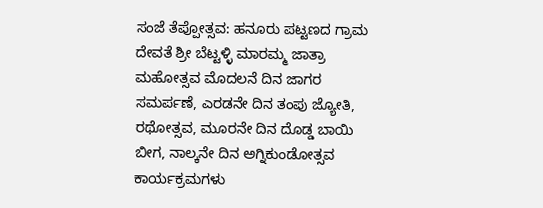ಸಂಜೆ ತೆಪ್ಪೋತ್ಸವ: ಹನೂರು ಪಟ್ಟಣದ ಗ್ರಾಮ ದೇವತೆ ಶ್ರೀ ಬೆಟ್ಟಳ್ಳಿ ಮಾರಮ್ಮ ಜಾತ್ರಾ ಮಹೋತ್ಸವ ಮೊದಲನೆ ದಿನ ಜಾಗರ ಸಮರ್ಪಣೆ, ಎರಡನೇ ದಿನ ತಂಪು ಜ್ಯೋತಿ, ರಥೋತ್ಸವ, ಮೂರನೇ ದಿನ ದೊಡ್ಡ ಬಾಯಿ ಬೀಗ, ನಾಲ್ಕನೇ ದಿನ ಅಗ್ನಿಕುಂಡೋತ್ಸವ ಕಾರ್ಯಕ್ರಮಗಳು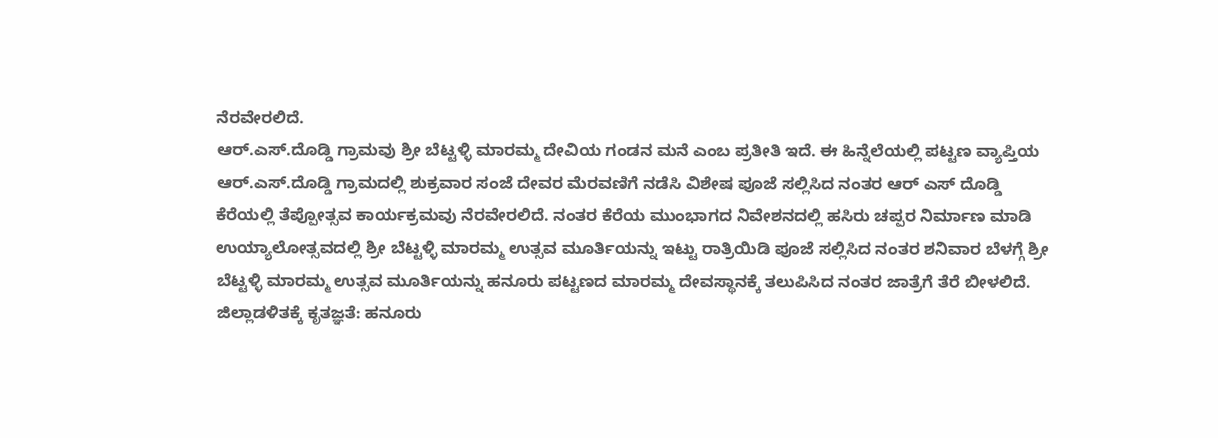ನೆರವೇರಲಿದೆ.
ಆರ್.ಎಸ್.ದೊಡ್ಡಿ ಗ್ರಾಮವು ಶ್ರೀ ಬೆಟ್ಟಳ್ಳಿ ಮಾರಮ್ಮ ದೇವಿಯ ಗಂಡನ ಮನೆ ಎಂಬ ಪ್ರತೀತಿ ಇದೆ. ಈ ಹಿನ್ನೆಲೆಯಲ್ಲಿ ಪಟ್ಟಣ ವ್ಯಾಪ್ತಿಯ ಆರ್.ಎಸ್.ದೊಡ್ಡಿ ಗ್ರಾಮದಲ್ಲಿ ಶುಕ್ರವಾರ ಸಂಜೆ ದೇವರ ಮೆರವಣಿಗೆ ನಡೆಸಿ ವಿಶೇಷ ಪೂಜೆ ಸಲ್ಲಿಸಿದ ನಂತರ ಆರ್ ಎಸ್ ದೊಡ್ಡಿ ಕೆರೆಯಲ್ಲಿ ತೆಪ್ಪೋತ್ಸವ ಕಾರ್ಯಕ್ರಮವು ನೆರವೇರಲಿದೆ. ನಂತರ ಕೆರೆಯ ಮುಂಭಾಗದ ನಿವೇಶನದಲ್ಲಿ ಹಸಿರು ಚಪ್ಪರ ನಿರ್ಮಾಣ ಮಾಡಿ ಉಯ್ಯಾಲೋತ್ಸವದಲ್ಲಿ ಶ್ರೀ ಬೆಟ್ಟಳ್ಳಿ ಮಾರಮ್ಮ ಉತ್ಸವ ಮೂರ್ತಿಯನ್ನು ಇಟ್ಟು ರಾತ್ರಿಯಿಡಿ ಪೂಜೆ ಸಲ್ಲಿಸಿದ ನಂತರ ಶನಿವಾರ ಬೆಳಗ್ಗೆ ಶ್ರೀ ಬೆಟ್ಟಳ್ಳಿ ಮಾರಮ್ಮ ಉತ್ಸವ ಮೂರ್ತಿಯನ್ನು ಹನೂರು ಪಟ್ಟಣದ ಮಾರಮ್ಮ ದೇವಸ್ಥಾನಕ್ಕೆ ತಲುಪಿಸಿದ ನಂತರ ಜಾತ್ರೆಗೆ ತೆರೆ ಬೀಳಲಿದೆ.
ಜಿಲ್ಲಾಡಳಿತಕ್ಕೆ ಕೃತಜ್ಞತೆ: ಹನೂರು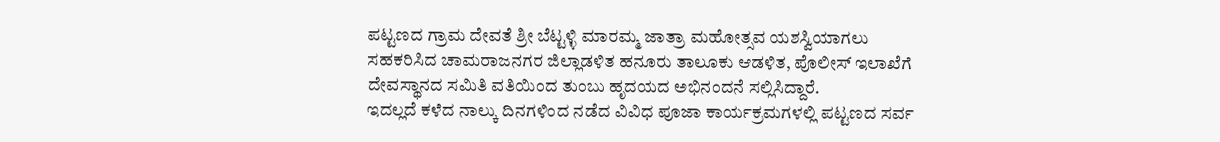ಪಟ್ಟಣದ ಗ್ರಾಮ ದೇವತೆ ಶ್ರೀ ಬೆಟ್ಟಳ್ಳಿ ಮಾರಮ್ಮ ಜಾತ್ರಾ ಮಹೋತ್ಸವ ಯಶಸ್ವಿಯಾಗಲು ಸಹಕರಿಸಿದ ಚಾಮರಾಜನಗರ ಜಿಲ್ಲಾಡಳಿತ ಹನೂರು ತಾಲೂಕು ಆಡಳಿತ, ಪೊಲೀಸ್ ಇಲಾಖೆಗೆ ದೇವಸ್ಥಾನದ ಸಮಿತಿ ವತಿಯಿಂದ ತುಂಬು ಹೃದಯದ ಅಭಿನಂದನೆ ಸಲ್ಲಿಸಿದ್ದಾರೆ.
ಇದಲ್ಲದೆ ಕಳೆದ ನಾಲ್ಕು ದಿನಗಳಿಂದ ನಡೆದ ವಿವಿಧ ಪೂಜಾ ಕಾರ್ಯಕ್ರಮಗಳಲ್ಲಿ ಪಟ್ಟಣದ ಸರ್ವ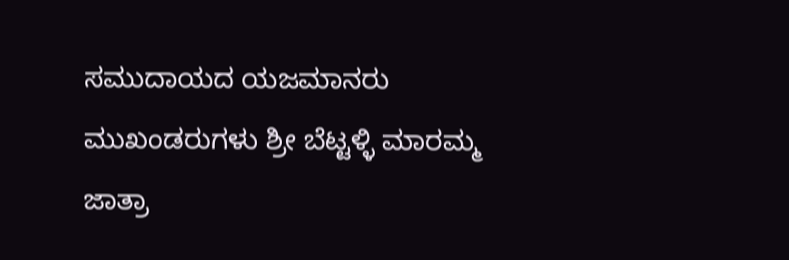ಸಮುದಾಯದ ಯಜಮಾನರು ಮುಖಂಡರುಗಳು ಶ್ರೀ ಬೆಟ್ಟಳ್ಳಿ ಮಾರಮ್ಮ ಜಾತ್ರಾ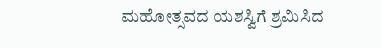ಮಹೋತ್ಸವದ ಯಶಸ್ವಿಗೆ ಶ್ರಮಿಸಿದ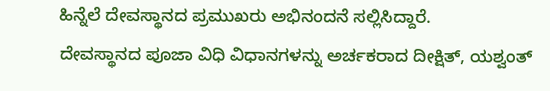ಹಿನ್ನೆಲೆ ದೇವಸ್ಥಾನದ ಪ್ರಮುಖರು ಅಭಿನಂದನೆ ಸಲ್ಲಿಸಿದ್ದಾರೆ.
ದೇವಸ್ಥಾನದ ಪೂಜಾ ವಿಧಿ ವಿಧಾನಗಳನ್ನು ಅರ್ಚಕರಾದ ದೀಕ್ಷಿತ್, ಯಶ್ವಂತ್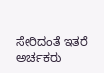ಸೇರಿದಂತೆ ಇತರೆ ಅರ್ಚಕರು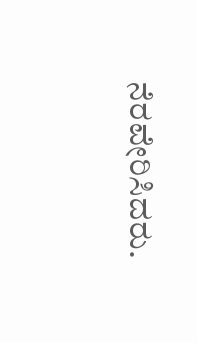ನೆರವೇರಿಸಿದರು.